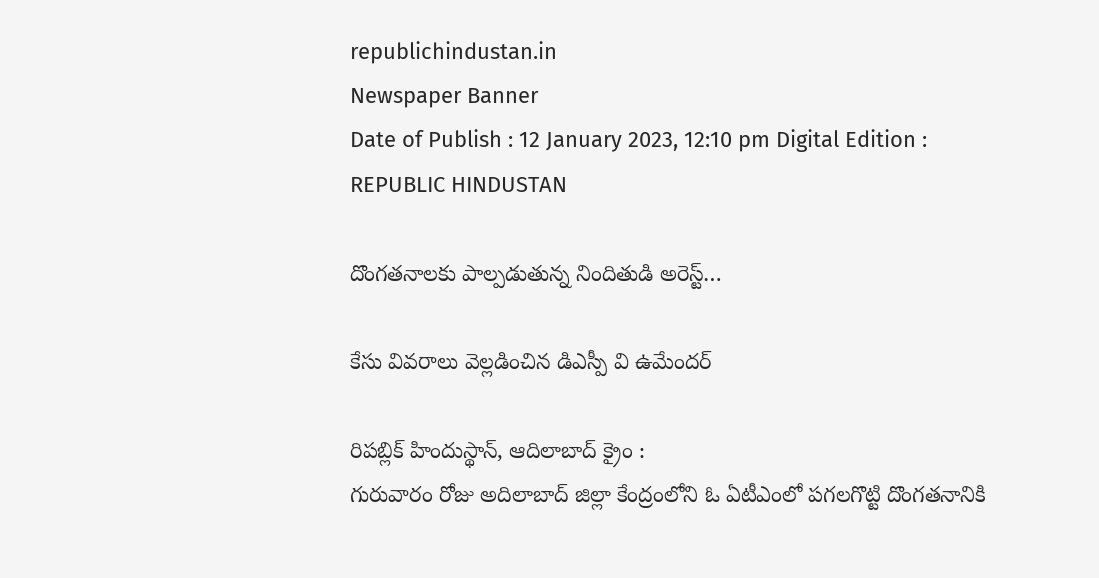republichindustan.in
Newspaper Banner
Date of Publish : 12 January 2023, 12:10 pm Digital Edition : REPUBLIC HINDUSTAN

దొంగతనాలకు పాల్పడుతున్న నిందితుడి అరెస్ట్…

కేసు వివరాలు వెల్లడించిన డిఎస్పీ వి ఉమేందర్

రిపబ్లిక్ హిందుస్థాన్, ఆదిలాబాద్ క్రైం :
గురువారం రోజు అదిలాబాద్ జిల్లా కేంద్రంలోని ఓ ఏటీఎంలో పగలగొట్టి దొంగతనానికి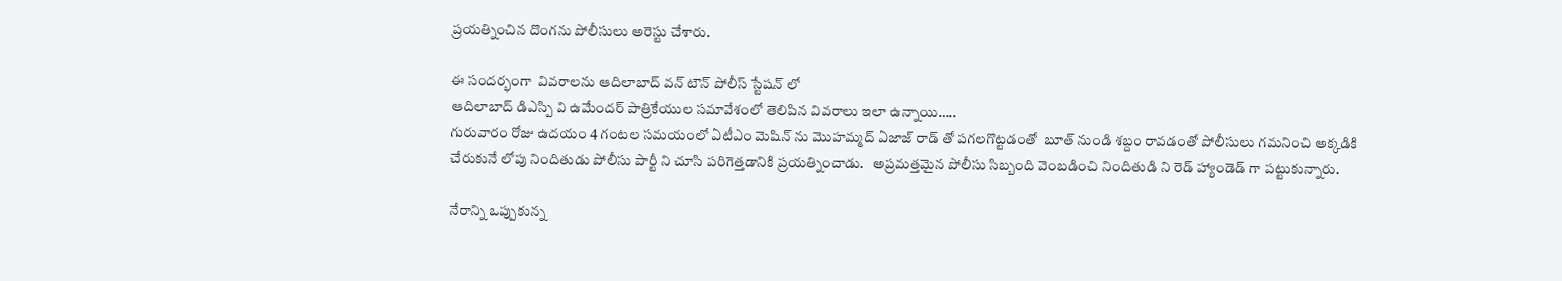ప్రయత్నించిన దొంగను పోలీసులు అరెస్టు చేశారు.

ఈ సందర్భంగా  వివరాలను ఆదిలాబాద్ వన్ టౌన్ పోలీస్ స్టేషన్ లో
ఆదిలాబాద్ డిఎస్పి వి ఉమేందర్ పాత్రికేయుల సమావేశంలో తెలిపిన వివరాలు ఇలా ఉన్నాయి…..
గురువారం రోజు ఉదయం 4 గంటల సమయంలో ఏటీఎం మెషిన్ ను మొహమ్మద్ ఏజాజ్ రాడ్ తో పగలగొట్టడంతో  బూత్ నుండి శబ్దం రావడంతో పోలీసులు గమనించి అక్కడికి చేరుకునే లోపు నిందితుడు పోలీసు పార్టీ ని చూసి పరిగెత్తడానికి ప్రయత్నించాడు.   అప్రమత్తమైన పోలీసు సిబ్బంది వెంబడించి నిందితుడి ని రెడ్ హ్యాండెడ్ గా పట్టుకున్నారు.

నేరాన్ని ఒప్పుకున్న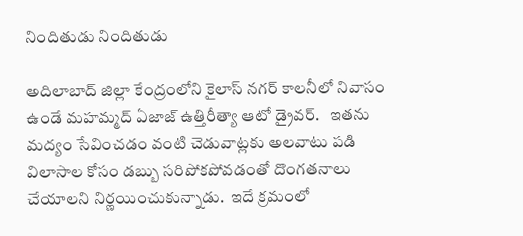నిందితుడు నిందితుడు

అదిలాబాద్ జిల్లా కేంద్రంలోని కైలాస్ నగర్ కాలనీలో నివాసం ఉండే మహమ్మద్ ఏజాజ్ ఉత్తిరీత్యా ఆటో డ్రైవర్.   ఇతను మద్యం సేవించడం వంటి చెడువాట్లకు అలవాటు పడి విలాసాల కోసం డబ్బు సరిపోకపోవడంతో దొంగతనాలు చేయాలని నిర్ణయించుకున్నాడు.  ఇదే క్రమంలో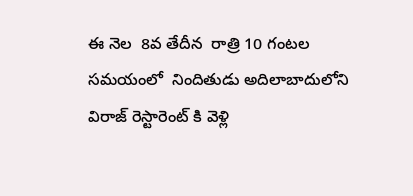ఈ నెల  8వ తేదీన  రాత్రి 10 గంటల సమయంలో  నిందితుడు అదిలాబాదులోని విరాజ్ రెస్టారెంట్ కి వెళ్లి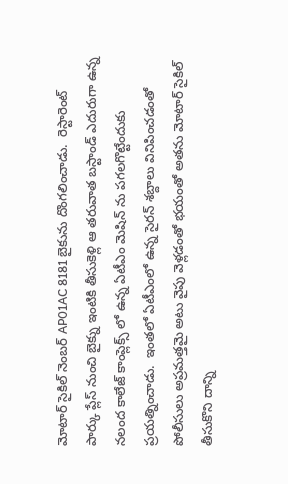మోటార్ సైకిల్ నెంబర్ AP01AC 8181 బైకును దొంగలించాడు.  రెస్టారెంట్ పార్కు ప్లేస్ నుంచి బైక్ను ఇంటికి తీసుకెళ్లి ఆ తరువాత బస్టాండ్ ఎదురుగా ఉన్న నలంద కాలేజ్ కాంప్లెక్స్ లో ఉన్న ఏటీఎం మెషిన్ ను పగలగొట్టేందుకు ప్రయత్నించాడు.  ఇంతలో ఏటీఎంలో ఉన్న సైరన్ శబ్దాలు వినిపించడంతో పోలీసులు అప్రమత్తమై అటు వైపు వెళ్లడంతో భయంతో అతను మోటార్ సైకిల్ తీసుకొని దాన్ని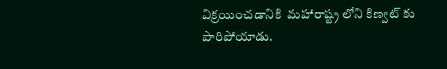విక్రయించడానికి  మహారాష్ట్ర లోని కిణ్వట్ కు పారిపోయాడు.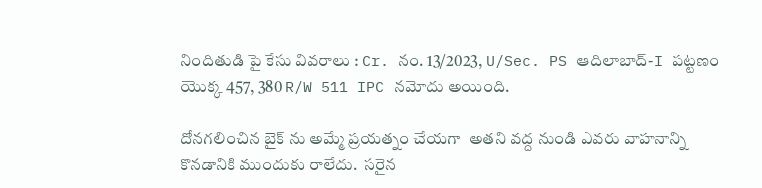నిందితుడి పై కేసు వివరాలు : Cr. నం. 13/2023, U/Sec. PS ఆదిలాబాద్-I పట్టణం యొక్క 457, 380 R/W 511 IPC నమోదు అయింది.

దోనగలించిన బైక్ ను అమ్మే ప్రయత్నం చేయగా  అతని వద్ద నుండి ఎవరు వాహనాన్ని కొనడానికి ముందుకు రాలేదు.  సరైన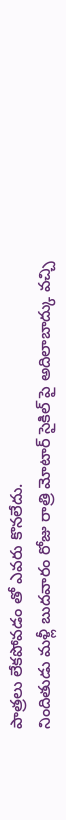పాత్రలు లేకపోవడం తో ఎవరు కొనలేదు.
నిందితుడు మళ్లీ బుదవారం రోజు రాత్రి మోటార్ సైకిల్ పై అదిలాబాద్కు వచ్చి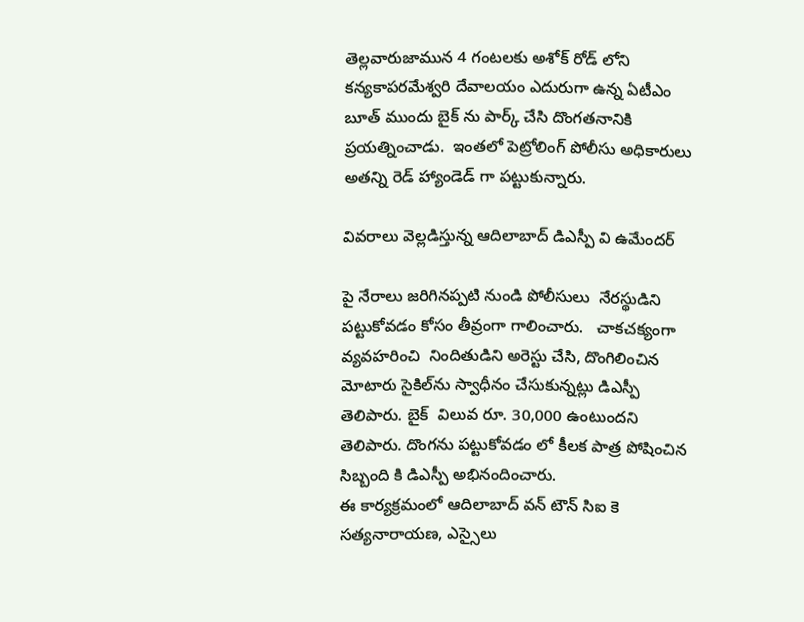తెల్లవారుజామున 4 గంటలకు అశోక్ రోడ్ లోని కన్యకాపరమేశ్వరి దేవాలయం ఎదురుగా ఉన్న ఏటీఎం బూత్ ముందు బైక్ ను పార్క్ చేసి దొంగతనానికి ప్రయత్నించాడు.  ఇంతలో పెట్రోలింగ్ పోలీసు అధికారులు అతన్ని రెడ్ హ్యాండెడ్ గా పట్టుకున్నారు.

వివరాలు వెల్లడిస్తున్న ఆదిలాబాద్ డిఎస్పీ వి ఉమేందర్

పై నేరాలు జరిగినప్పటి నుండి పోలీసులు  నేరస్థుడిని   పట్టుకోవడం కోసం తీవ్రంగా గాలించారు.   చాకచక్యంగా వ్యవహరించి  నిందితుడిని అరెస్టు చేసి, దొంగిలించిన మోటారు సైకిల్‌ను స్వాధీనం చేసుకున్నట్లు డిఎస్పీ తెలిపారు. బైక్  విలువ రూ. 30,000 ఉంటుందని తెలిపారు. దొంగను పట్టుకోవడం లో కీలక పాత్ర పోషించిన సిబ్బంది కి డిఎస్పీ అభినందించారు.
ఈ కార్యక్రమంలో ఆదిలాబాద్ వన్ టౌన్ సిఐ కె సత్యనారాయణ, ఎస్సైలు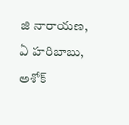జి నారాయణ, ఏ హరిబాబు, అశోక్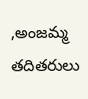,అంజమ్మ తదితరులు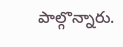పాల్గొన్నారు.